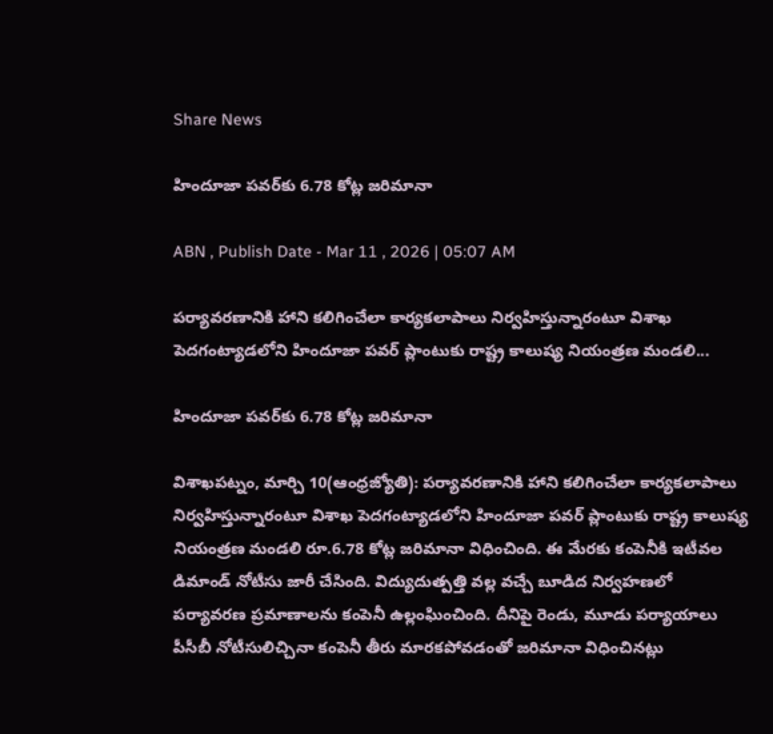Share News

హిందూజా పవర్‌కు 6.78 కోట్ల జరిమానా

ABN , Publish Date - Mar 11 , 2026 | 05:07 AM

పర్యావరణానికి హాని కలిగించేలా కార్యకలాపాలు నిర్వహిస్తున్నారంటూ విశాఖ పెదగంట్యాడలోని హిందూజా పవర్‌ ప్లాంటుకు రాష్ట్ర కాలుష్య నియంత్రణ మండలి...

హిందూజా పవర్‌కు 6.78 కోట్ల జరిమానా

విశాఖపట్నం, మార్చి 10(ఆంధ్రజ్యోతి): పర్యావరణానికి హాని కలిగించేలా కార్యకలాపాలు నిర్వహిస్తున్నారంటూ విశాఖ పెదగంట్యాడలోని హిందూజా పవర్‌ ప్లాంటుకు రాష్ట్ర కాలుష్య నియంత్రణ మండలి రూ.6.78 కోట్ల జరిమానా విధించింది. ఈ మేరకు కంపెనీకి ఇటీవల డిమాండ్‌ నోటీసు జారీ చేసింది. విద్యుదుత్పత్తి వల్ల వచ్చే బూడిద నిర్వహణలో పర్యావరణ ప్రమాణాలను కంపెనీ ఉల్లంఘించింది. దీనిపై రెండు, మూడు పర్యాయాలు పీసీబీ నోటీసులిచ్చినా కంపెనీ తీరు మారకపోవడంతో జరిమానా విధించినట్లు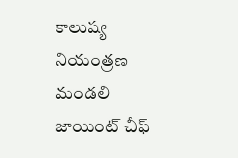కాలుష్య నియంత్రణ మండలి జాయింట్‌ చీఫ్‌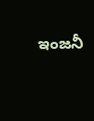ఇంజనీ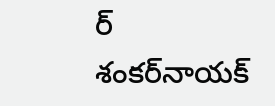ర్‌ శంకర్‌నాయక్‌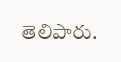తెలిపారు.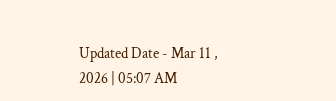Updated Date - Mar 11 , 2026 | 05:07 AM